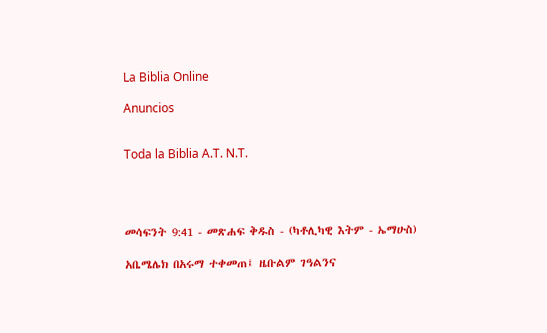La Biblia Online

Anuncios


Toda la Biblia A.T. N.T.




መሳፍንት 9:41 - መጽሐፍ ቅዱስ - (ካቶሊካዊ እትም - ኤማሁስ)

አቤሜሌክ በአሩማ ተቀመጠ፤ ዜቡልም ገዓልንና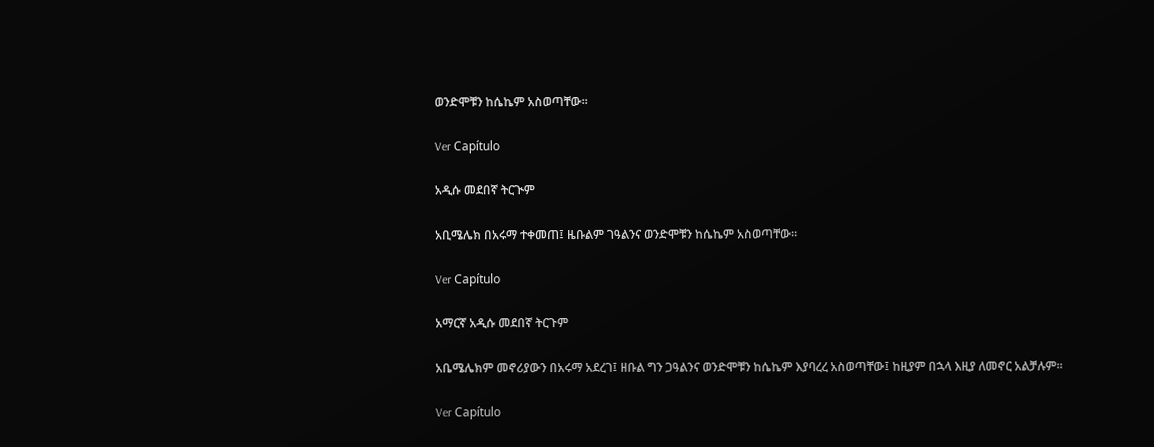ወንድሞቹን ከሴኬም አስወጣቸው።

Ver Capítulo

አዲሱ መደበኛ ትርጒም

አቢሜሌክ በአሩማ ተቀመጠ፤ ዜቡልም ገዓልንና ወንድሞቹን ከሴኬም አስወጣቸው።

Ver Capítulo

አማርኛ አዲሱ መደበኛ ትርጉም

አቤሜሌክም መኖሪያውን በአሩማ አደረገ፤ ዘቡል ግን ጋዓልንና ወንድሞቹን ከሴኬም እያባረረ አስወጣቸው፤ ከዚያም በኋላ እዚያ ለመኖር አልቻሉም።

Ver Capítulo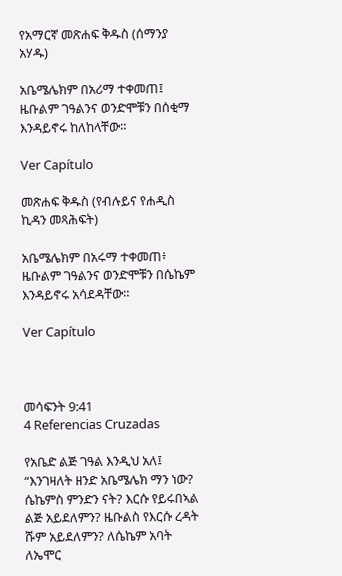የአማርኛ መጽሐፍ ቅዱስ (ሰማንያ አሃዱ)

አቤሜሌክም በአሪማ ተቀመጠ፤ ዜቡልም ገዓልንና ወንድሞቹን በሰቂማ እንዳይኖሩ ከለከላቸው።

Ver Capítulo

መጽሐፍ ቅዱስ (የብሉይና የሐዲስ ኪዳን መጻሕፍት)

አቤሜሌክም በአሩማ ተቀመጠ፥ ዜቡልም ገዓልንና ወንድሞቹን በሴኬም እንዳይኖሩ አሳደዳቸው።

Ver Capítulo



መሳፍንት 9:41
4 Referencias Cruzadas

የአቤድ ልጅ ገዓል እንዲህ አለ፤ “እንገዛለት ዘንድ አቤሜሌክ ማን ነው? ሴኬምስ ምንድን ናት? እርሱ የይሩበኣል ልጅ አይደለምን? ዜቡልስ የእርሱ ረዳት ሹም አይደለምን? ለሴኬም አባት ለኤሞር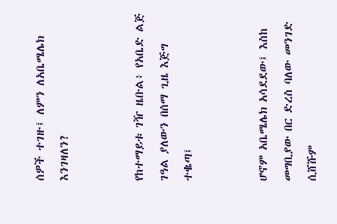ሰዎች ተገዙ፤ ለምን ለአቤሜሌክ እንገዛለን?


የከተማይቱ ገዥ ዜቡል፥ የአቤድ ልጅ ገዓል ያለውን በሰማ ጊዜ እጅግ ተቈጣ፤


ሆኖም አቤሜሌክ አሳደደው፤ እስከ መግቢያው በር ድረስ ባለው መንገድ ሲሸሹም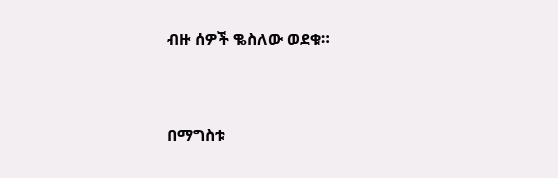ብዙ ሰዎች ቈስለው ወደቁ።


በማግስቱ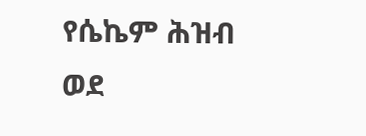የሴኬም ሕዝብ ወደ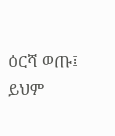ዕርሻ ወጡ፤ ይህም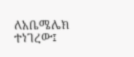ለአቤሜሌክ ተነገረው፤